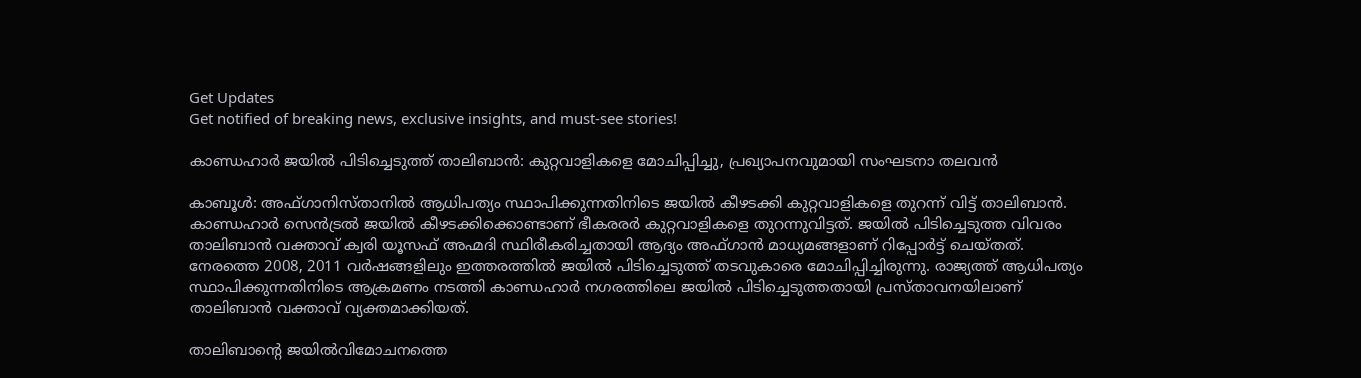Get Updates
Get notified of breaking news, exclusive insights, and must-see stories!

കാണ്ഡഹാർ ജയിൽ പിടിച്ചെടുത്ത് താലിബാൻ: കുറ്റവാളികളെ മോചിപ്പിച്ചു, പ്രഖ്യാപനവുമായി സംഘടനാ തലവൻ

കാബൂൾ: അഫ്ഗാനിസ്താനിൽ ആധിപത്യം സ്ഥാപിക്കുന്നതിനിടെ ജയിൽ കീഴടക്കി കുറ്റവാളികളെ തുറന്ന് വിട്ട് താലിബാൻ. കാണ്ഡഹാർ സെൻട്രൽ ജയിൽ കീഴടക്കിക്കൊണ്ടാണ് ഭീകരരർ കുറ്റവാളികളെ തുറന്നുവിട്ടത്. ജയിൽ പിടിച്ചെടുത്ത വിവരം താലിബാൻ വക്താവ് ക്വരി യൂസഫ് അഹ്മദി സ്ഥിരീകരിച്ചതായി ആദ്യം അഫ്ഗാൻ മാധ്യമങ്ങളാണ് റിപ്പോർട്ട് ചെയ്തത്. നേരത്തെ 2008, 2011 വർഷങ്ങളിലും ഇത്തരത്തിൽ ജയിൽ പിടിച്ചെടുത്ത് തടവുകാരെ മോചിപ്പിച്ചിരുന്നു. രാജ്യത്ത് ആധിപത്യം സ്ഥാപിക്കുന്നതിനിടെ ആക്രമണം നടത്തി കാണ്ഡഹാർ നഗരത്തിലെ ജയിൽ പിടിച്ചെടുത്തതായി പ്രസ്താവനയിലാണ് താലിബാൻ വക്താവ് വ്യക്തമാക്കിയത്.

താലിബാന്റെ ജയിൽവിമോചനത്തെ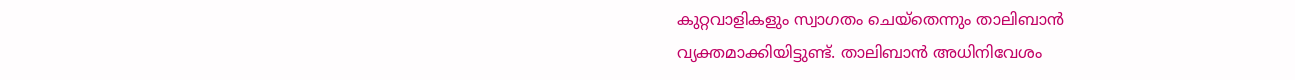കുറ്റവാളികളും സ്വാഗതം ചെയ്തെന്നും താലിബാൻ വ്യക്തമാക്കിയിട്ടുണ്ട്. താലിബാൻ അധിനിവേശം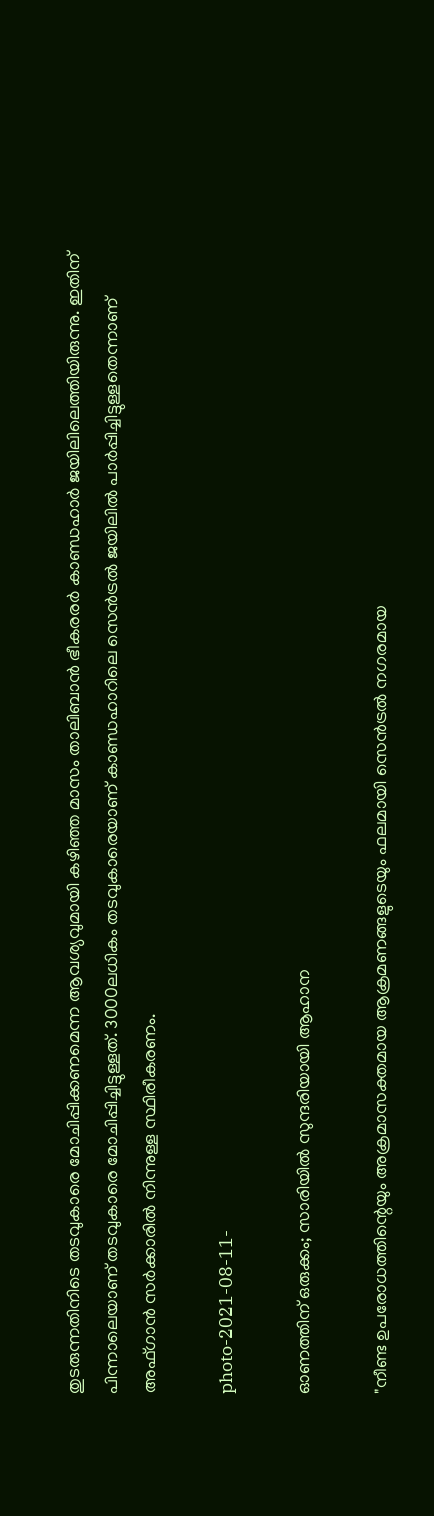തുടരുന്നതിനിടെ തടവുകാരെ മോചിപ്പിക്കണമെന്ന ആവശ്യവുമായി കഴിഞ്ഞ മാസം താലിബാൻ ഭീകരരർ കാണ്ഡഹാർ ജയിലിലെത്തിയിരുന്നു. ഇതിന് പിന്നാലെയാണ് തടവുകാരെ മോചിപ്പിച്ചിട്ടുള്ളത്. 3000ലധികം തടവുകാരെയാണ് കാണ്ഡഹാറിലെ സെൻട്രൽ ജയിലിൽ പാർപ്പിച്ചിട്ടുള്ളതെന്നാണ് അഫ്ഗാൻ സർക്കാരിൽ നിന്നുള്ള സ്ഥിരീകരണം.

photo-2021-08-11-

ഓണത്തിന് ഒരുക്കം; സാരിയിൽ സുന്ദരിയായി ആഹാന

"നീണ്ട ഉപരോധത്തിന്റെയും അക്രമാസക്തമായ ആക്രമണങ്ങളുടെയും ഫലമായി സെൻട്രൽ നഗരമായ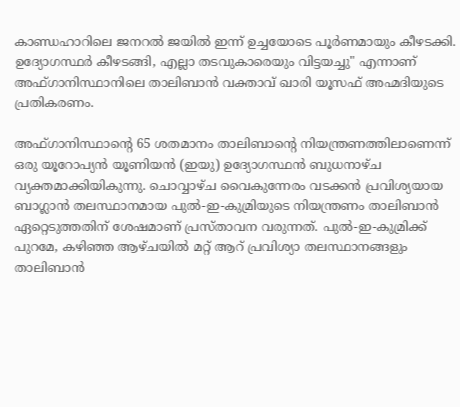കാണ്ഡഹാറിലെ ജനറൽ ജയിൽ ഇന്ന് ഉച്ചയോടെ പൂർണമായും കീഴടക്കി. ഉദ്യോഗസ്ഥർ കീഴടങ്ങി, എല്ലാ തടവുകാരെയും വിട്ടയച്ചു" എന്നാണ് അഫ്ഗാനിസ്ഥാനിലെ താലിബാൻ വക്താവ് ഖാരി യൂസഫ് അഹ്മദിയുടെ പ്രതികരണം.

അഫ്ഗാനിസ്ഥാന്റെ 65 ശതമാനം താലിബാന്റെ നിയന്ത്രണത്തിലാണെന്ന് ഒരു യൂറോപ്യൻ യൂണിയൻ (ഇയു) ഉദ്യോഗസ്ഥൻ ബുധനാഴ്ച വ്യക്തമാക്കിയികുന്നു. ചൊവ്വാഴ്ച വൈകുന്നേരം വടക്കൻ പ്രവിശ്യയായ ബാഗ്ലാൻ തലസ്ഥാനമായ പുൽ-ഇ-കുമ്രിയുടെ നിയന്ത്രണം താലിബാൻ ഏറ്റെടുത്തതിന് ശേഷമാണ് പ്രസ്താവന വരുന്നത്. പുൽ-ഇ-കുമ്രിക്ക് പുറമേ, കഴിഞ്ഞ ആഴ്‌ചയിൽ മറ്റ് ആറ് പ്രവിശ്യാ തലസ്ഥാനങ്ങളും താലിബാൻ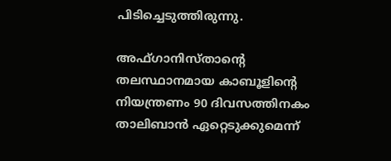പിടിച്ചെടുത്തിരുന്നു.

അഫ്ഗാനിസ്താന്റെ തലസ്ഥാനമായ കാബൂളിന്റെ നിയന്ത്രണം 90 ദിവസത്തിനകം താലിബാൻ ഏറ്റെടുക്കുമെന്ന്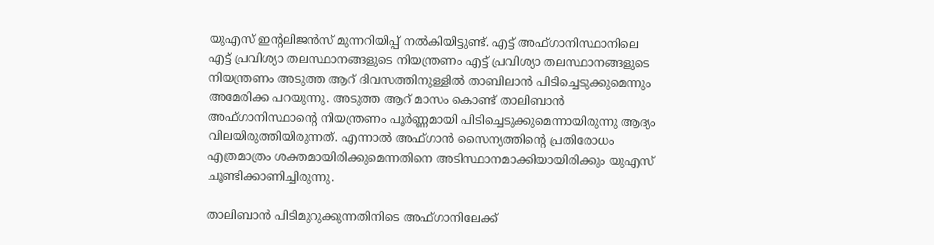യുഎസ് ഇന്റലിജൻസ് മുന്നറിയിപ്പ് നൽകിയിട്ടുണ്ട്. എട്ട് അഫ്ഗാനിസ്ഥാനിലെ എട്ട് പ്രവിശ്യാ തലസ്ഥാനങ്ങളുടെ നിയന്ത്രണം എട്ട് പ്രവിശ്യാ തലസ്ഥാനങ്ങളുടെ നിയന്ത്രണം അടുത്ത ആറ് ദിവസത്തിനുള്ളിൽ താബിലാൻ പിടിച്ചെടുക്കുമെന്നും അമേരിക്ക പറയുന്നു. അടുത്ത ആറ് മാസം കൊണ്ട് താലിബാൻ അഫ്ഗാനിസ്ഥാന്റെ നിയന്ത്രണം പൂർണ്ണമായി പിടിച്ചെടുക്കുമെന്നായിരുന്നു ആദ്യം വിലയിരുത്തിയിരുന്നത്. എന്നാൽ അഫ്ഗാൻ സൈന്യത്തിന്റെ പ്രതിരോധം എത്രമാത്രം ശക്തമായിരിക്കുമെന്നതിനെ അടിസ്ഥാനമാക്കിയായിരിക്കും യുഎസ് ചൂണ്ടിക്കാണിച്ചിരുന്നു.

താലിബാൻ പിടിമുറുക്കുന്നതിനിടെ അഫ്ഗാനിലേക്ക്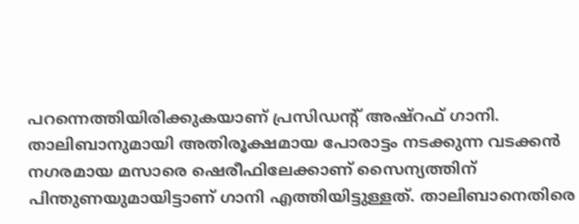പറന്നെത്തിയിരിക്കുകയാണ് പ്രസിഡന്റ് അഷ്റഫ് ഗാനി. താലിബാനുമായി അതിരൂക്ഷമായ പോരാട്ടം നടക്കുന്ന വടക്കൻ നഗരമായ മസാരെ ഷെരീഫിലേക്കാണ് സൈന്യത്തിന് പിന്തുണയുമായിട്ടാണ് ഗാനി എത്തിയിട്ടുള്ളത്. താലിബാനെതിരെ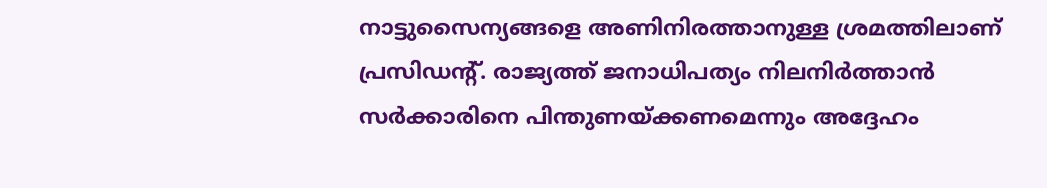നാട്ടുസൈന്യങ്ങളെ അണിനിരത്താനുള്ള ശ്രമത്തിലാണ് പ്രസിഡന്റ്. രാജ്യത്ത് ജനാധിപത്യം നിലനിർത്താൻ സർക്കാരിനെ പിന്തുണയ്ക്കണമെന്നും അദ്ദേഹം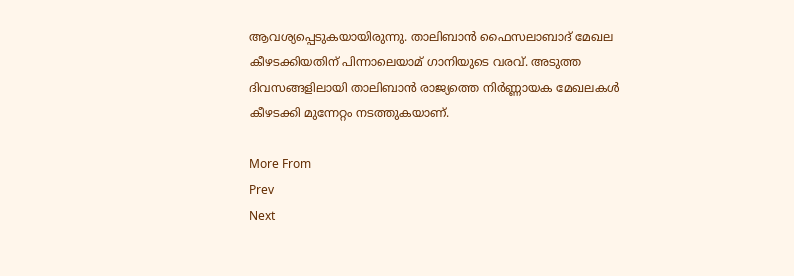ആവശ്യപ്പെടുകയായിരുന്നു. താലിബാൻ ഫൈസലാബാദ് മേഖല കീഴടക്കിയതിന് പിന്നാലെയാമ് ഗാനിയുടെ വരവ്. അടുത്ത ദിവസങ്ങളിലായി താലിബാൻ രാജ്യത്തെ നിർണ്ണായക മേഖലകൾ കീഴടക്കി മുന്നേറ്റം നടത്തുകയാണ്.

More From
Prev
Next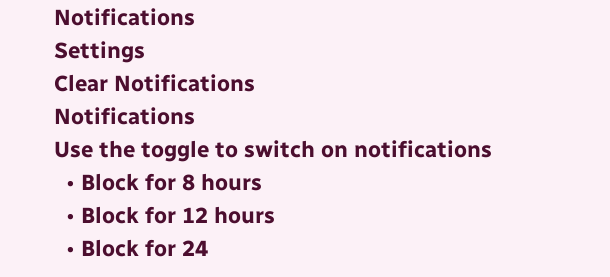Notifications
Settings
Clear Notifications
Notifications
Use the toggle to switch on notifications
  • Block for 8 hours
  • Block for 12 hours
  • Block for 24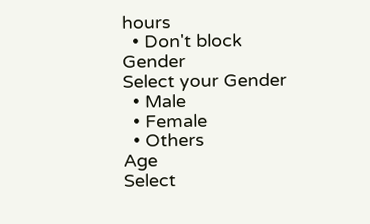hours
  • Don't block
Gender
Select your Gender
  • Male
  • Female
  • Others
Age
Select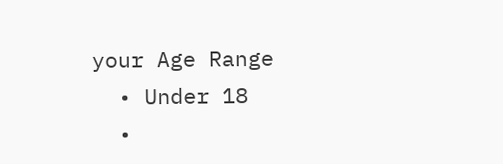your Age Range
  • Under 18
  •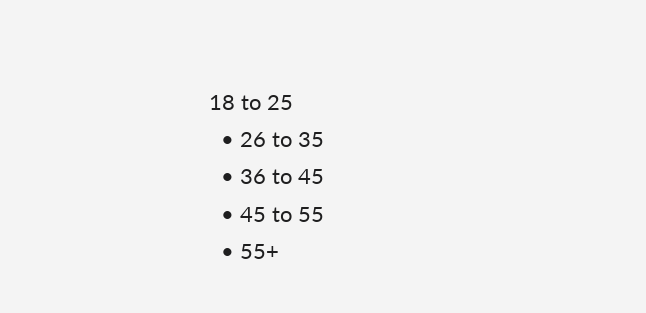18 to 25
  • 26 to 35
  • 36 to 45
  • 45 to 55
  • 55+